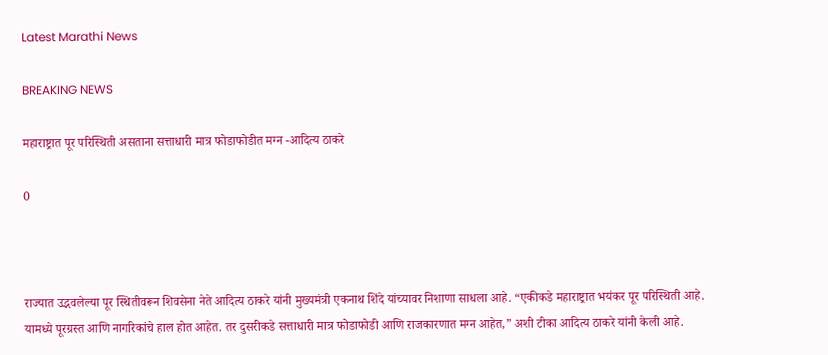Latest Marathi News

BREAKING NEWS

महाराष्ट्रात पूर परिस्थिती असताना सत्ताधारी मात्र फोडाफोडीत मग्न -आदित्य ठाकरे

0



राज्यात उद्भवलेल्या पूर स्थितीवरून शिवसेना नेते आदित्य ठाकरे यांनी मुख्यमंत्री एकनाथ शिंदे यांच्यावर निशाणा साधला आहे. “एकीकडे महाराष्ट्रात भयंकर पूर परिस्थिती आहे. यामध्ये पूरग्रस्त आणि नागरिकांचे हाल होत आहेत. तर दुसरीकडे सत्ताधारी मात्र फोडाफोडी आणि राजकारणात मग्न आहेत,” अशी टीका आदित्य ठाकरे यांनी केली आहे.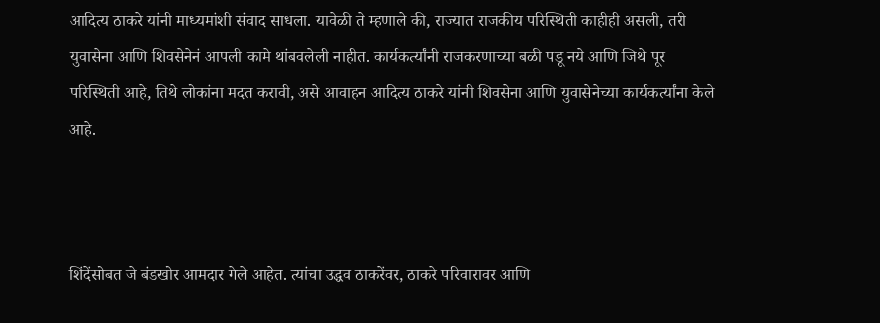आदित्य ठाकरे यांनी माध्यमांशी संवाद साधला. यावेळी ते म्हणाले की, राज्यात राजकीय परिस्थिती काहीही असली, तरी युवासेना आणि शिवसेनेनं आपली कामे थांबवलेली नाहीत. कार्यकर्त्यांनी राजकरणाच्या बळी पडू नये आणि जिथे पूर परिस्थिती आहे, तिथे लोकांना मदत करावी, असे आवाहन आदित्य ठाकरे यांनी शिवसेना आणि युवासेनेच्या कार्यकर्त्यांना केले आहे.



शिंदेंसोबत जे बंडखोर आमदार गेले आहेत. त्यांचा उद्धव ठाकरेंवर, ठाकरे परिवारावर आणि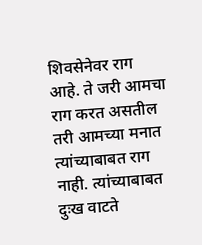शिवसेनेवर राग आहे. ते जरी आमचा राग करत असतील तरी आमच्या मनात त्यांच्याबाबत राग नाही. त्यांच्याबाबत दुःख वाटते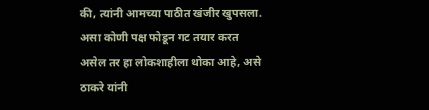की, त्यांनी आमच्या पाठीत खंजीर खुपसला. असा कोणी पक्ष फोडून गट तयार करत असेल तर हा लोकशाहीला थोका आहे, असे ठाकरे यांनी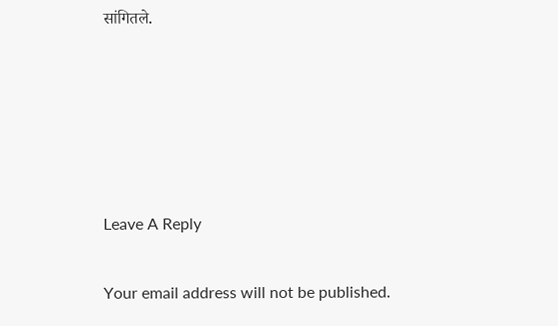सांगितले.





Leave A Reply

Your email address will not be published.